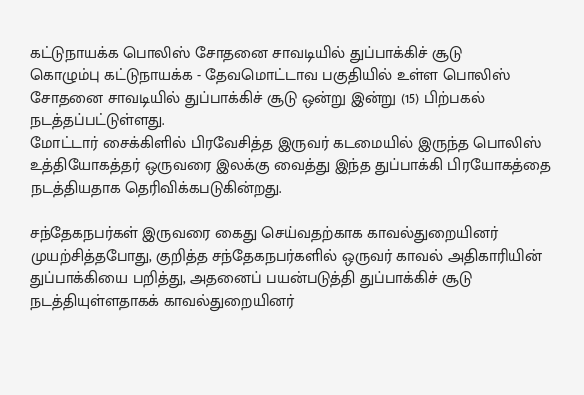கட்டுநாயக்க பொலிஸ் சோதனை சாவடியில் துப்பாக்கிச் சூடு
கொழும்பு கட்டுநாயக்க - தேவமொட்டாவ பகுதியில் உள்ள பொலிஸ் சோதனை சாவடியில் துப்பாக்கிச் சூடு ஒன்று இன்று (15) பிற்பகல் நடத்தப்பட்டுள்ளது.
மோட்டார் சைக்கிளில் பிரவேசித்த இருவர் கடமையில் இருந்த பொலிஸ் உத்தியோகத்தர் ஒருவரை இலக்கு வைத்து இந்த துப்பாக்கி பிரயோகத்தை நடத்தியதாக தெரிவிக்கபடுகின்றது.

சந்தேகநபர்கள் இருவரை கைது செய்வதற்காக காவல்துறையினர் முயற்சித்தபோது, குறித்த சந்தேகநபர்களில் ஒருவர் காவல் அதிகாரியின் துப்பாக்கியை பறித்து, அதனைப் பயன்படுத்தி துப்பாக்கிச் சூடு நடத்தியுள்ளதாகக் காவல்துறையினர்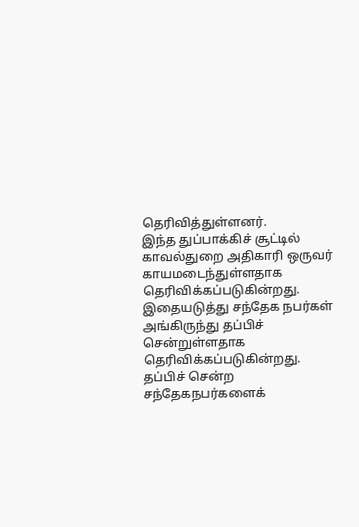தெரிவித்துள்ளனர்.
இந்த துப்பாக்கிச் சூட்டில் காவல்துறை அதிகாரி ஒருவர் காயமடைந்துள்ளதாக தெரிவிக்கப்படுகின்றது. இதையடுத்து சந்தேக நபர்கள் அங்கிருந்து தப்பிச் சென்றுள்ளதாக தெரிவிக்கப்படுகின்றது.
தப்பிச் சென்ற சந்தேகநபர்களைக்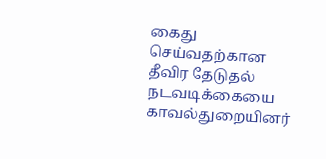கைது செய்வதற்கான தீவிர தேடுதல் நடவடிக்கையை காவல்துறையினர்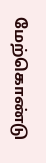மேற்கொண்டு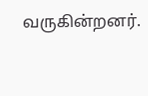வருகின்றனர்.